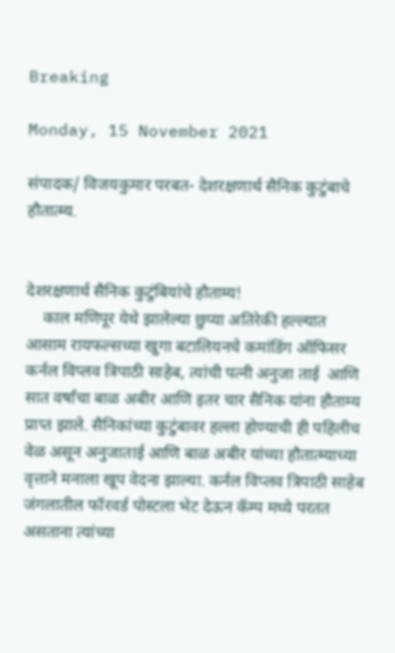Breaking

Monday, 15 November 2021

संपादक/ विजयकुमार परबत- देशरक्षणार्थ सैनिक कुटुंबाचे हौतात्म्य.


देशरक्षणार्थ सैनिक कुटुंबियांचे हौताम्य!
    काल मणिपूर येथे झालेल्या छुप्या अतिरेकी हल्ल्यात आसाम रायफल्सच्या खुगा बटालियनचे कमांडिंग ऑफिसर कर्नल विप्लव त्रिपाठी साहेब, त्यांची पत्नी अनुजा ताई  आणि सात वर्षांचा बाळ अबीर आणि इतर चार सैनिक यांना हौताम्य प्राप्त झाले. सैनिकांच्या कुटुंबावर हल्ला होण्याची ही पहिलीच वेळ असून अनुजाताई आणि बाळ अबीर यांच्या हौतात्म्याच्या वृत्ताने मनाला खूप वेदना झाल्या. कर्नल विप्लव त्रिपाठी साहेब जंगलातील फॉरवर्ड पोस्टला भेट देऊन कॅम्प मध्ये परतत असताना त्यांच्या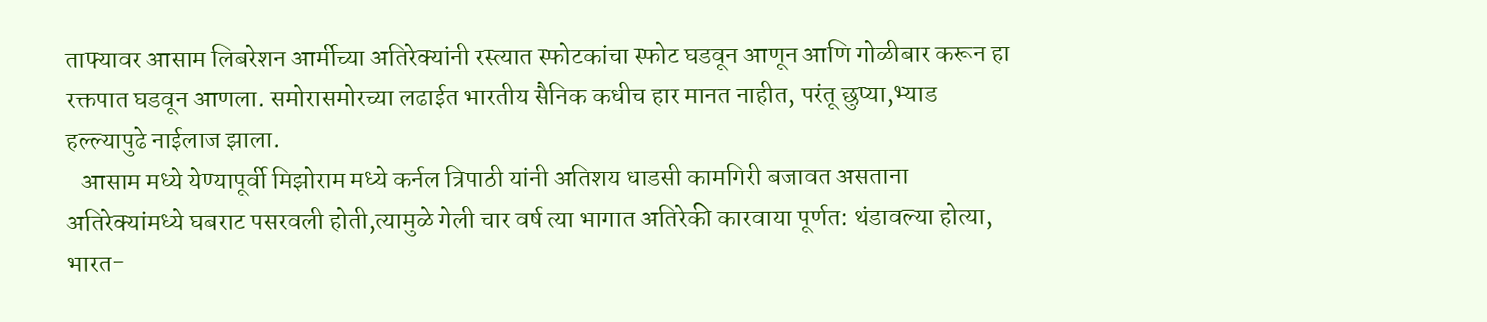ताफ्यावर आसाम लिबरेशन आर्मीच्या अतिरेक्यांनी रस्त्यात स्फोटकांचा स्फोट घडवून आणून आणि गोळीबार करून हा रक्तपात घडवून आणला. समोरासमोरच्या लढाईत भारतीय सैनिक कधीच हार मानत नाहीत, परंतू छुप्या,भ्याड हल्ल्यापुढे नाईलाज झाला.
   आसाम मध्ये येण्यापूर्वी मिझोराम मध्ये कर्नल त्रिपाठी यांनी अतिशय धाडसी कामगिरी बजावत असताना अतिरेक्यांमध्ये घबराट पसरवली होती,त्यामुळे गेली चार वर्ष त्या भागात अतिरेकी कारवाया पूर्णत: थंडावल्या होत्या, भारत-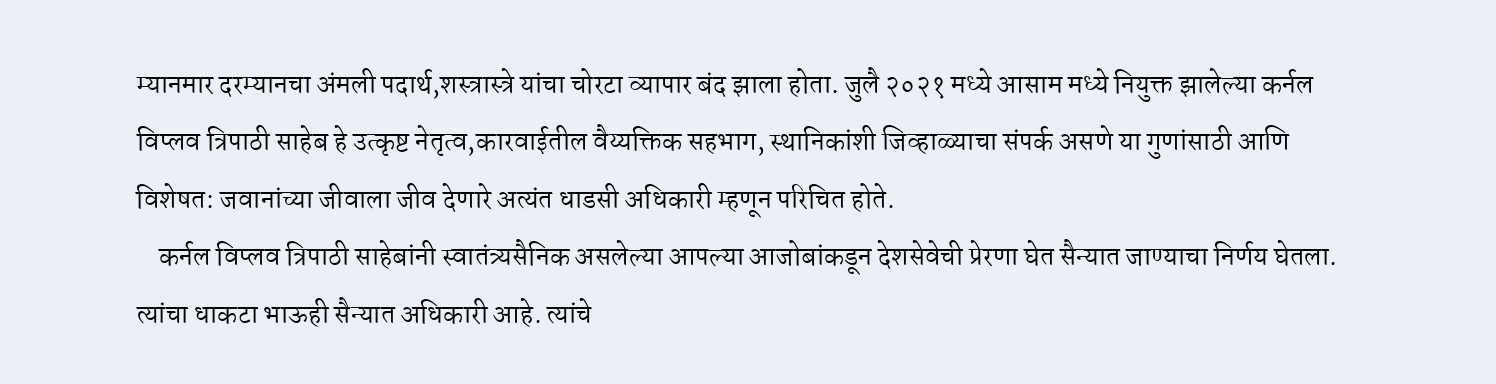म्यानमार दरम्यानचा अंमली पदार्थ,शस्त्रास्त्रे यांचा चोरटा व्यापार बंद झाला होता. जुलै २०२१ मध्ये आसाम मध्ये नियुक्त झालेल्या कर्नल विप्लव त्रिपाठी साहेब हे उत्कृष्ट नेतृत्व,कारवाईतील वैय्यक्तिक सहभाग, स्थानिकांशी जिव्हाळ्याचा संपर्क असणे या गुणांसाठी आणि विशेषत: जवानांच्या जीवाला जीव देणारे अत्यंत धाडसी अधिकारी म्हणून परिचित होते.
    कर्नल विप्लव त्रिपाठी साहेबांनी स्वातंत्र्यसैनिक असलेल्या आपल्या आजोबांकडून देशसेवेची प्रेरणा घेत सैन्यात जाण्याचा निर्णय घेतला. त्यांचा धाकटा भाऊही सैन्यात अधिकारी आहे. त्यांचे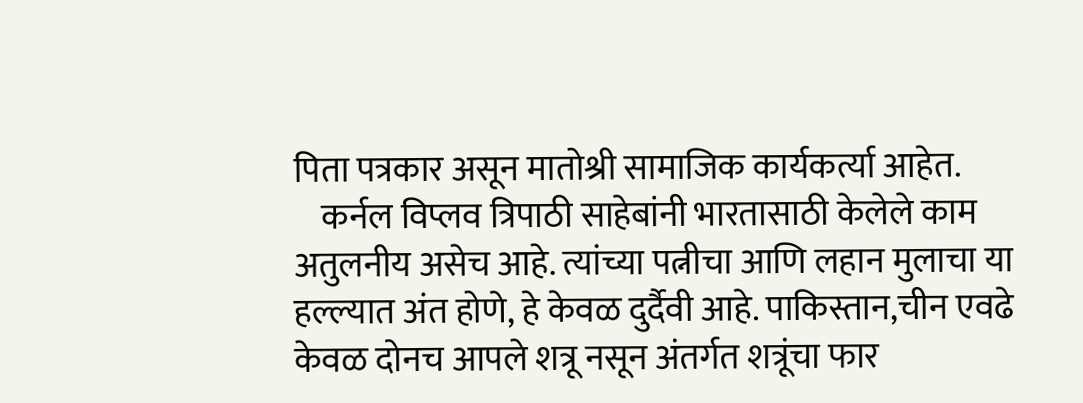पिता पत्रकार असून मातोश्री सामाजिक कार्यकर्त्या आहेत.
    कर्नल विप्लव त्रिपाठी साहेबांनी भारतासाठी केलेले काम अतुलनीय असेच आहे. त्यांच्या पत्नीचा आणि लहान मुलाचा या हल्ल्यात अंत होणे, हे केवळ दुर्दैवी आहे. पाकिस्तान,चीन एवढे केवळ दोनच आपले शत्रू नसून अंतर्गत शत्रूंचा फार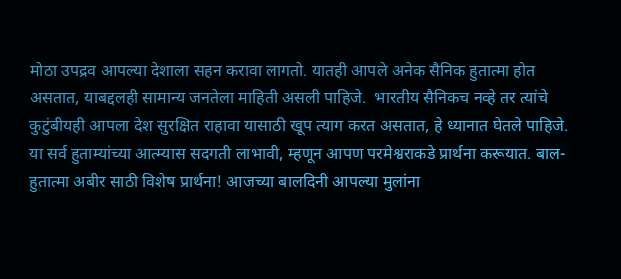मोठा उपद्रव आपल्या देशाला सहन करावा लागतो. यातही आपले अनेक सैनिक हुतात्मा होत असतात, याबद्दलही सामान्य जनतेला माहिती असली पाहिजे.  भारतीय सैनिकच नव्हे तर त्यांचे कुटुंबीयही आपला देश सुरक्षित राहावा यासाठी खूप त्याग करत असतात, हे ध्यानात घेतले पाहिजे. या सर्व हुताम्यांच्या आत्म्यास सदगती लाभावी, म्हणून आपण परमेश्वराकडे प्रार्थना करूयात. बाल-हुतात्मा अबीर साठी विशेष प्रार्थना! आजच्या बालदिनी आपल्या मुलांना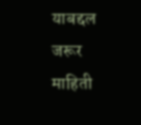याबद्दल जरूर माहिती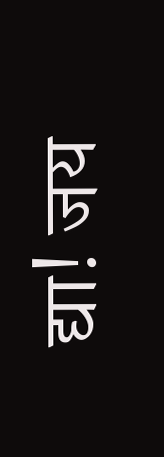द्या! जय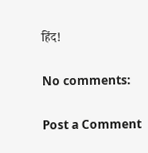हिंद!

No comments:

Post a Comment